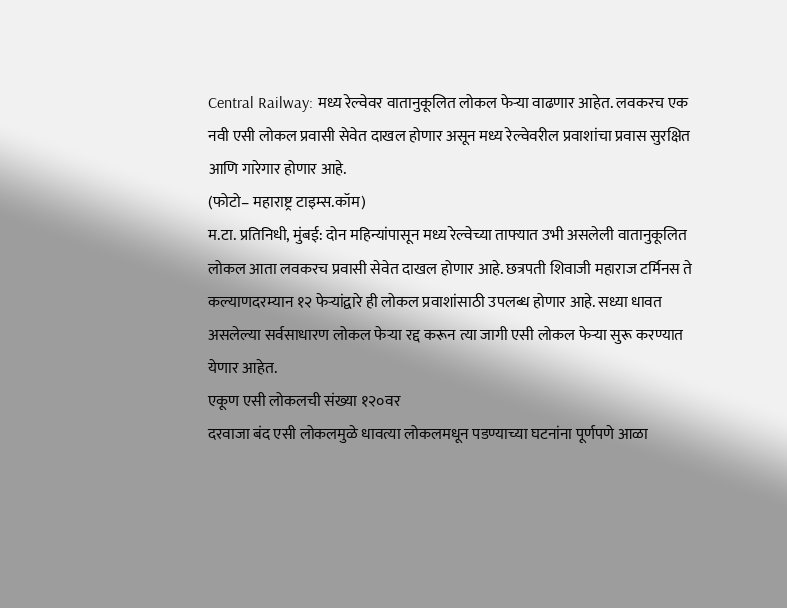Central Railway: मध्य रेल्वेवर वातानुकूलित लोकल फेऱ्या वाढणार आहेत. लवकरच एक नवी एसी लोकल प्रवासी सेवेत दाखल होणार असून मध्य रेल्वेवरील प्रवाशांचा प्रवास सुरक्षित आणि गारेगार होणार आहे.
(फोटो– महाराष्ट्र टाइम्स.कॉम)
म.टा. प्रतिनिधी, मुंबई: दोन महिन्यांपासून मध्य रेल्वेच्या ताफ्यात उभी असलेली वातानुकूलित लोकल आता लवकरच प्रवासी सेवेत दाखल होणार आहे. छत्रपती शिवाजी महाराज टर्मिनस ते कल्याणदरम्यान १२ फेऱ्यांद्वारे ही लोकल प्रवाशांसाठी उपलब्ध होणार आहे. सध्या धावत असलेल्या सर्वसाधारण लोकल फेऱ्या रद्द करून त्या जागी एसी लोकल फेऱ्या सुरू करण्यात येणार आहेत.
एकूण एसी लोकलची संख्या १२०वर
दरवाजा बंद एसी लोकलमुळे धावत्या लोकलमधून पडण्याच्या घटनांना पूर्णपणे आळा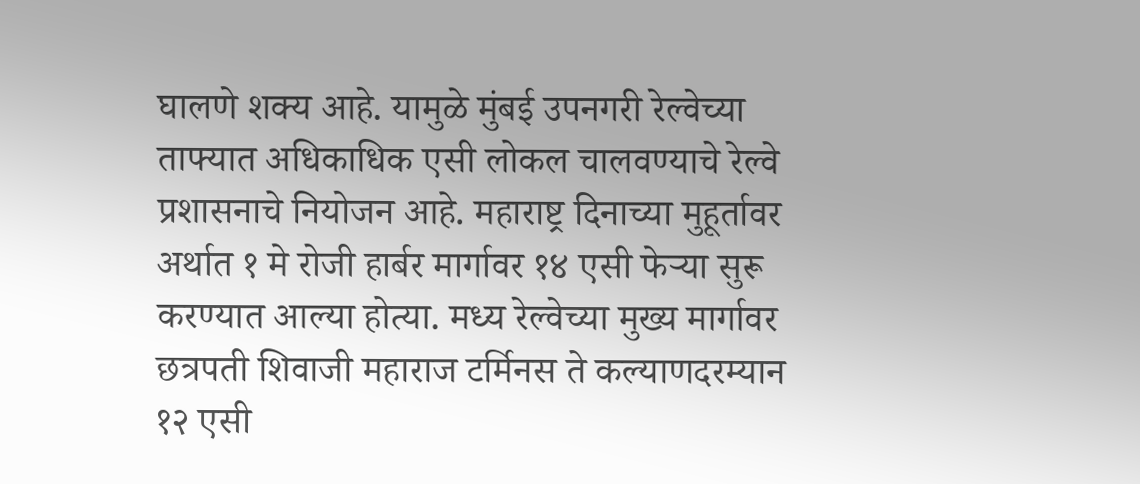घालणे शक्य आहे. यामुळे मुंबई उपनगरी रेल्वेच्या ताफ्यात अधिकाधिक एसी लोकल चालवण्याचे रेल्वे प्रशासनाचे नियोजन आहे. महाराष्ट्र दिनाच्या मुहूर्तावर अर्थात १ मे रोजी हार्बर मार्गावर १४ एसी फेऱ्या सुरू करण्यात आल्या होत्या. मध्य रेल्वेच्या मुख्य मार्गावर छत्रपती शिवाजी महाराज टर्मिनस ते कल्याणदरम्यान १२ एसी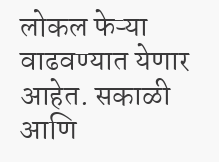लोकल फेऱ्या वाढवण्यात येणार आहेत. सकाळी आणि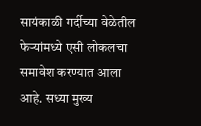सायंकाळी गर्दीच्या वेळेतील फेऱ्यांमध्ये एसी लोकलचा समावेश करण्यात आला आहे. सध्या मुख्य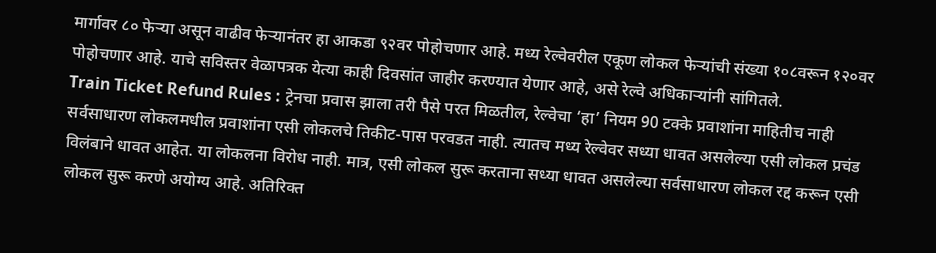मार्गावर ८० फेऱ्या असून वाढीव फेऱ्यानंतर हा आकडा ९२वर पोहोचणार आहे. मध्य रेल्वेवरील एकूण लोकल फेऱ्यांची संख्या १०८वरून १२०वर पोहोचणार आहे. याचे सविस्तर वेळापत्रक येत्या काही दिवसांत जाहीर करण्यात येणार आहे, असे रेल्वे अधिकाऱ्यांनी सांगितले.
Train Ticket Refund Rules : ट्रेनचा प्रवास झाला तरी पैसे परत मिळतील, रेल्वेचा ‘हा’ नियम 90 टक्के प्रवाशांना माहितीच नाही सर्वसाधारण लोकलमधील प्रवाशांना एसी लोकलचे तिकीट-पास परवडत नाही. त्यातच मध्य रेल्वेवर सध्या धावत असलेल्या एसी लोकल प्रचंड विलंबाने धावत आहेत. या लोकलना विरोध नाही. मात्र, एसी लोकल सुरू करताना सध्या धावत असलेल्या सर्वसाधारण लोकल रद्द करून एसी लोकल सुरू करणे अयोग्य आहे. अतिरिक्त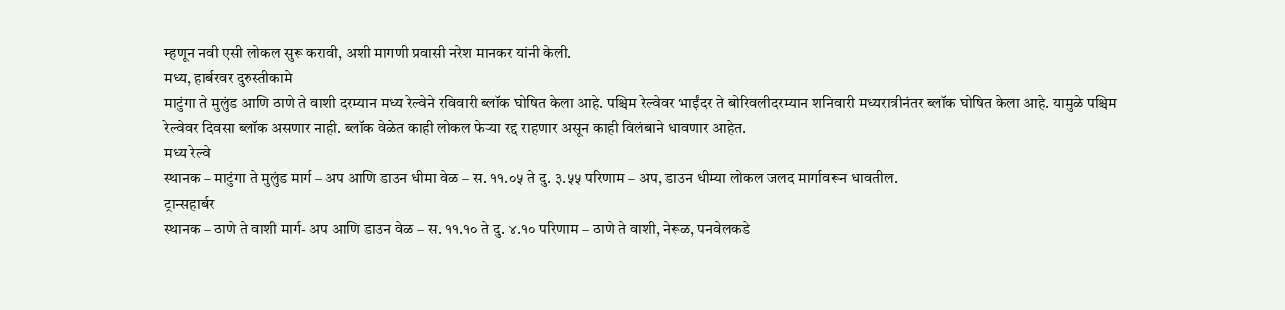म्हणून नवी एसी लोकल सुरू करावी, अशी मागणी प्रवासी नरेश मानकर यांनी केली.
मध्य, हार्बरवर दुरुस्तीकामे
माटुंगा ते मुलुंड आणि ठाणे ते वाशी दरम्यान मध्य रेल्वेने रविवारी ब्लॉक घोषित केला आहे. पश्चिम रेल्वेवर भाईंदर ते बोरिवलीदरम्यान शनिवारी मध्यरात्रीनंतर ब्लॉक घोषित केला आहे. यामुळे पश्चिम रेल्वेवर दिवसा ब्लॉक असणार नाही. ब्लॉक वेळेत काही लोकल फेऱ्या रद्द राहणार असून काही विलंबाने धावणार आहेत.
मध्य रेल्वे
स्थानक – माटुंगा ते मुलुंड मार्ग – अप आणि डाउन धीमा वेळ – स. ११.०५ ते दु. ३.५५ परिणाम – अप, डाउन धीम्या लोकल जलद मार्गावरून धावतील.
ट्रान्सहार्बर
स्थानक – ठाणे ते वाशी मार्ग- अप आणि डाउन वेळ – स. ११.१० ते दु. ४.१० परिणाम – ठाणे ते वाशी, नेरूळ, पनवेलकडे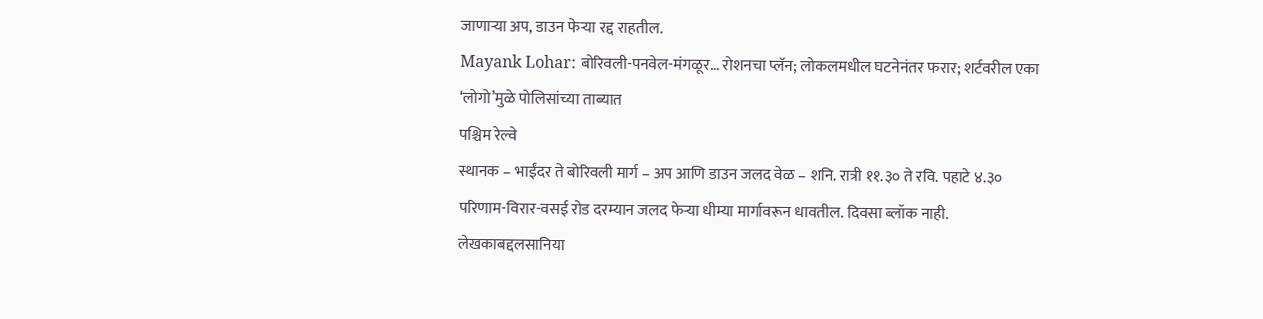जाणाऱ्या अप, डाउन फेऱ्या रद्द राहतील.
Mayank Lohar: बोरिवली-पनवेल-मंगळूर… रोशनचा प्लॅन; लोकलमधील घटनेनंतर फरार; शर्टवरील एका ‘लोगो’मुळे पोलिसांच्या ताब्यात
पश्चिम रेल्वे
स्थानक – भाईंदर ते बोरिवली मार्ग – अप आणि डाउन जलद वेळ – शनि. रात्री ११.३० ते रवि. पहाटे ४.३० परिणाम-विरार-वसई रोड दरम्यान जलद फेऱ्या धीम्या मार्गावरून धावतील. दिवसा ब्लॉक नाही.
लेखकाबद्दलसानिया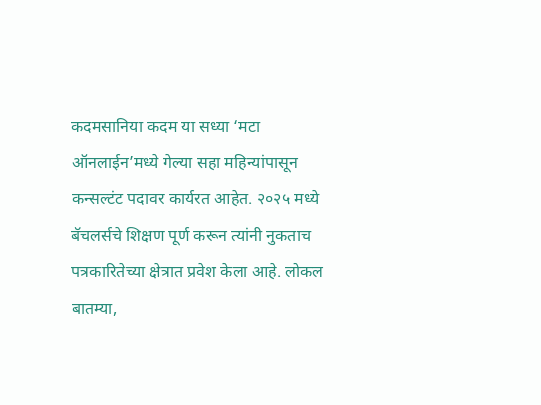कदमसानिया कदम या सध्या ‘मटा ऑनलाईन’मध्ये गेल्या सहा महिन्यांपासून कन्सल्टंट पदावर कार्यरत आहेत. २०२५ मध्ये बॅचलर्सचे शिक्षण पूर्ण करून त्यांनी नुकताच पत्रकारितेच्या क्षेत्रात प्रवेश केला आहे. लोकल बातम्या,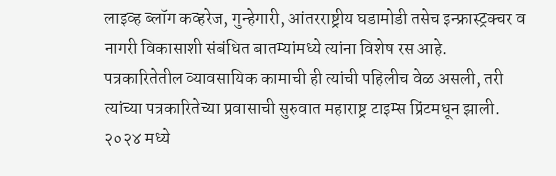लाइव्ह ब्लॉग कव्हरेज, गुन्हेगारी, आंतरराष्ट्रीय घडामोडी तसेच इन्फ्रास्ट्रक्चर व नागरी विकासाशी संबंधित बातम्यांमध्ये त्यांना विशेष रस आहे.
पत्रकारितेतील व्यावसायिक कामाची ही त्यांची पहिलीच वेळ असली, तरी त्यांच्या पत्रकारितेच्या प्रवासाची सुरुवात महाराष्ट्र टाइम्स प्रिंटमधून झाली. २०२४ मध्ये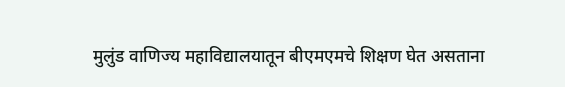मुलुंड वाणिज्य महाविद्यालयातून बीएमएमचे शिक्षण घेत असताना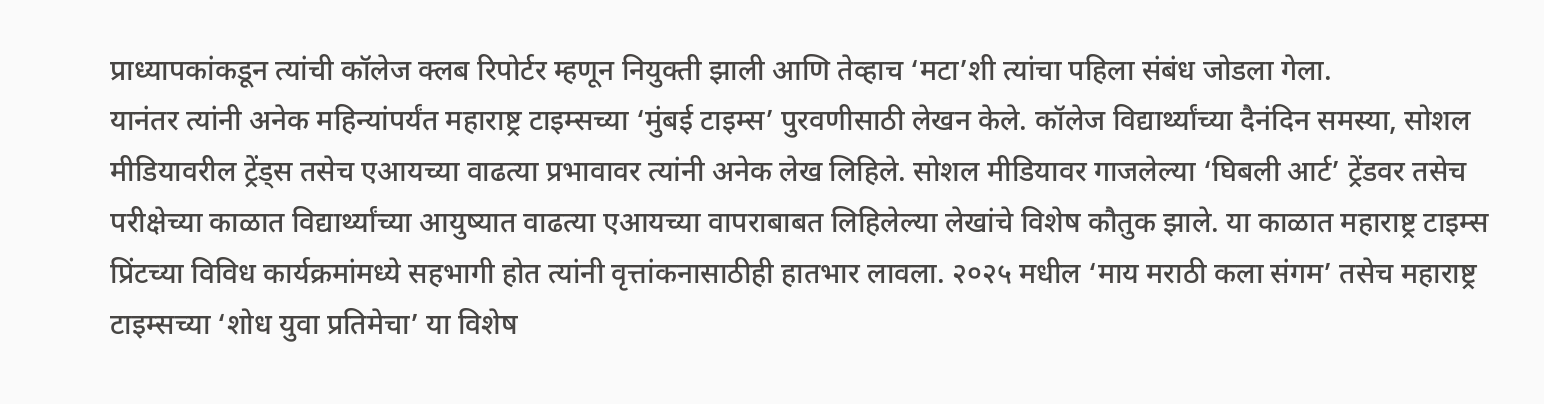प्राध्यापकांकडून त्यांची कॉलेज क्लब रिपोर्टर म्हणून नियुक्ती झाली आणि तेव्हाच ‘मटा’शी त्यांचा पहिला संबंध जोडला गेला.
यानंतर त्यांनी अनेक महिन्यांपर्यंत महाराष्ट्र टाइम्सच्या ‘मुंबई टाइम्स’ पुरवणीसाठी लेखन केले. कॉलेज विद्यार्थ्यांच्या दैनंदिन समस्या, सोशल मीडियावरील ट्रेंड्स तसेच एआयच्या वाढत्या प्रभावावर त्यांनी अनेक लेख लिहिले. सोशल मीडियावर गाजलेल्या ‘घिबली आर्ट’ ट्रेंडवर तसेच परीक्षेच्या काळात विद्यार्थ्यांच्या आयुष्यात वाढत्या एआयच्या वापराबाबत लिहिलेल्या लेखांचे विशेष कौतुक झाले. या काळात महाराष्ट्र टाइम्स प्रिंटच्या विविध कार्यक्रमांमध्ये सहभागी होत त्यांनी वृत्तांकनासाठीही हातभार लावला. २०२५ मधील ‘माय मराठी कला संगम’ तसेच महाराष्ट्र टाइम्सच्या ‘शोध युवा प्रतिमेचा’ या विशेष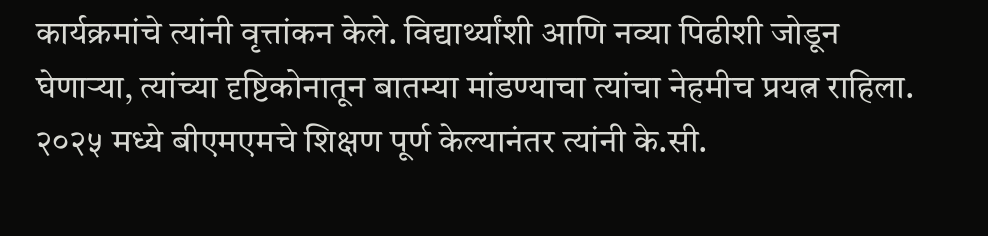कार्यक्रमांचे त्यांनी वृत्तांकन केले. विद्यार्थ्यांशी आणि नव्या पिढीशी जोडून घेणाऱ्या, त्यांच्या दृष्टिकोनातून बातम्या मांडण्याचा त्यांचा नेहमीच प्रयत्न राहिला.
२०२५ मध्ये बीएमएमचे शिक्षण पूर्ण केल्यानंतर त्यांनी के.सी.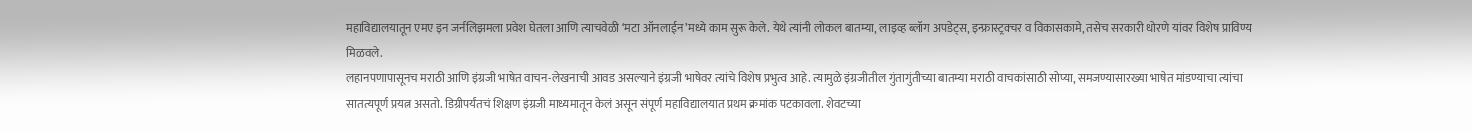महाविद्यालयातून एमए इन जर्नलिझमला प्रवेश घेतला आणि त्याचवेळी ‘मटा ऑनलाईन’मध्ये काम सुरू केले. येथे त्यांनी लोकल बातम्या, लाइव्ह ब्लॉग अपडेट्स, इन्फ्रास्ट्रक्चर व विकासकामे, तसेच सरकारी धोरणे यांवर विशेष प्राविण्य मिळवले.
लहानपणापासूनच मराठी आणि इंग्रजी भाषेत वाचन-लेखनाची आवड असल्याने इंग्रजी भाषेवर त्यांचे विशेष प्रभुत्व आहे. त्यामुळे इंग्रजीतील गुंतागुंतीच्या बातम्या मराठी वाचकांसाठी सोप्या, समजण्यासारख्या भाषेत मांडण्याचा त्यांचा सातत्यपूर्ण प्रयत्न असतो. डिग्रीपर्यंतचं शिक्षण इंग्रजी माध्यमातून केलं असून संपूर्ण महाविद्यालयात प्रथम क्रमांक पटकावला. शेवटच्या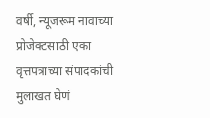वर्षी, न्यूजरूम नावाच्या प्रोजेक्टसाठी एका वृत्तपत्राच्या संपादकांची मुलाखत घेणं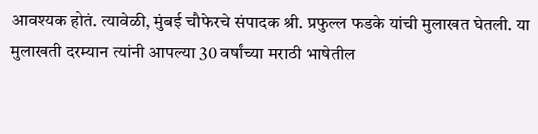आवश्यक होतं. त्यावेळी, मुंबई चौफेरचे संपादक श्री. प्रफुल्ल फडके यांची मुलाखत घेतली. या मुलाखती दरम्यान त्यांनी आपल्या 30 वर्षांच्या मराठी भाषेतील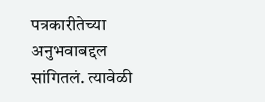पत्रकारीतेच्या अनुभवाबद्दल सांगितलं. त्यावेळी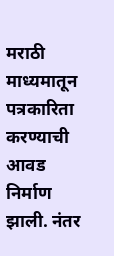मराठी माध्यमातून पत्रकारिता करण्याची आवड निर्माण झाली. नंतर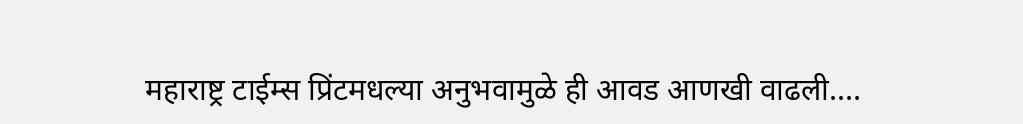महाराष्ट्र टाईम्स प्रिंटमधल्या अनुभवामुळे ही आवड आणखी वाढली.…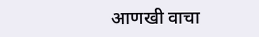आणखी वाचा